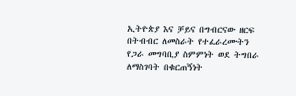ኢትዮጵያ እና ቻይና በግብርናው ዘርፍ በትብብር ለመስራት የተፈራረሙትን የጋራ መግባቢያ ስምምነት ወደ ትግበራ ለማስገባት በቁርጠኝነት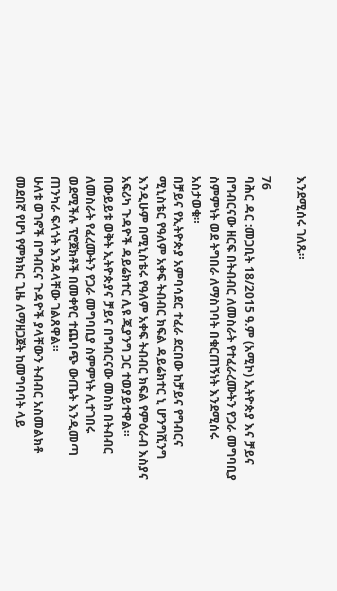እንደሚሰሩ ገለጹ።

76
ባሕር ዳር :መጋቢት 18/2015 ዓ.ም (አሚኮ) ኢትዮጵያ እና ቻይና በግብርናው ዘርፍ በትብብር ለመስራት የተፈራረሙትን የጋራ መግባቢያ ስምምነት ወደ ትግበራ ለማስገባት በቁርጠኝነት እንደሚሰሩ አስታወቁ።
በቻይና የኢትዮጵያ አምባሳደር ተፈራ ደርበው ከቻይና የግብርና ሚኒስቴር የዓለም አቀፍ ትብብር ክፍል ዳይሬክተር ኒ ሆንግሺንግ እንዲሁም በሚኒስቴሩ የዓለም አቀፍ ትብብር ክፍል የምዕራብ እስያና አፍሪካ ጉዳዮች ዳይሬክተር ሊዩ ጂያንግ ጋር ተወያይተዋል።
በውይይቱ ወቅት ኢትዮጵያና ቻይና በግብርናው መስክ በትብብር ለመስራት የፈረሙትን የጋራ መግባቢያ ስምምነት ሊተገበሩ ወደሚችሉ ፕሮጀክቶች በመቀየር ተጨባጭ ውጤት እንዲመጣ ጠንካራ ፍላጎት እንዳላቸው ገልጸዋል።
ሁለቱ ወገኖች በግብርና ጉዳዮች ያላቸውን ትብብር አስመልክቶ መደበኛ የሆነ የምክክር ጊዜ ለማዘጋጀት ከመግባባት ላይ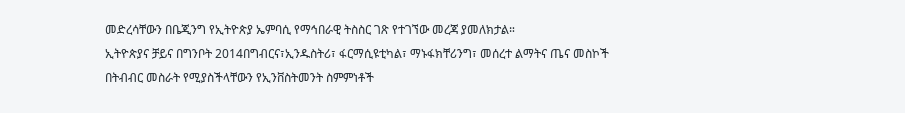መድረሳቸውን በቤጂንግ የኢትዮጵያ ኤምባሲ የማኅበራዊ ትስስር ገጽ የተገኘው መረጃ ያመለክታል።
ኢትዮጵያና ቻይና በግንቦት 2014በግብርና፣ኢንዱስትሪ፣ ፋርማሲዩቲካል፣ ማኑፋክቸሪንግ፣ መሰረተ ልማትና ጤና መስኮች በትብብር መስራት የሚያስችላቸውን የኢንቨስትመንት ስምምነቶች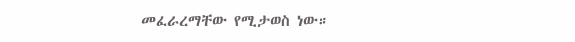መፈራረማቸው የሚታወስ ነው።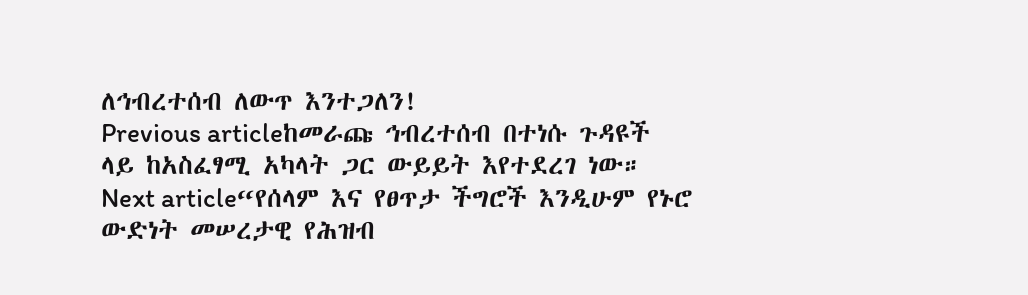ለኅብረተሰብ ለውጥ እንተጋለን!
Previous articleከመራጩ ኅብረተሰብ በተነሱ ጉዳዩች ላይ ከአስፈፃሚ አካላት ጋር ውይይት እየተደረገ ነው።
Next article“የሰላም እና የፀጥታ ችግሮች እንዲሁም የኑሮ ውድነት መሠረታዊ የሕዝብ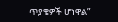ጥያቄዎች ሆነዋል”